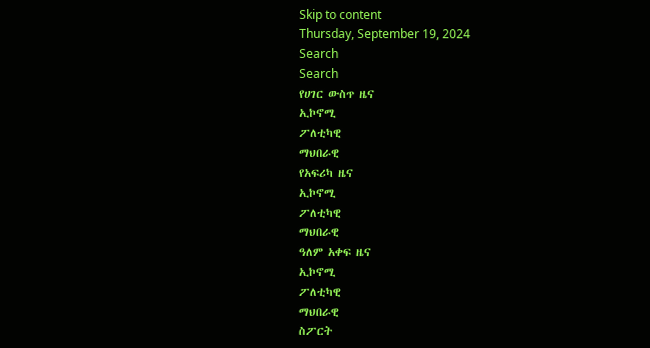Skip to content
Thursday, September 19, 2024
Search
Search
የሀገር ውስጥ ዜና
ኢኮኖሚ
ፖለቲካዊ
ማህበራዊ
የአፍሪካ ዜና
ኢኮኖሚ
ፖለቲካዊ
ማህበራዊ
ዓለም አቀፍ ዜና
ኢኮኖሚ
ፖለቲካዊ
ማህበራዊ
ስፖርት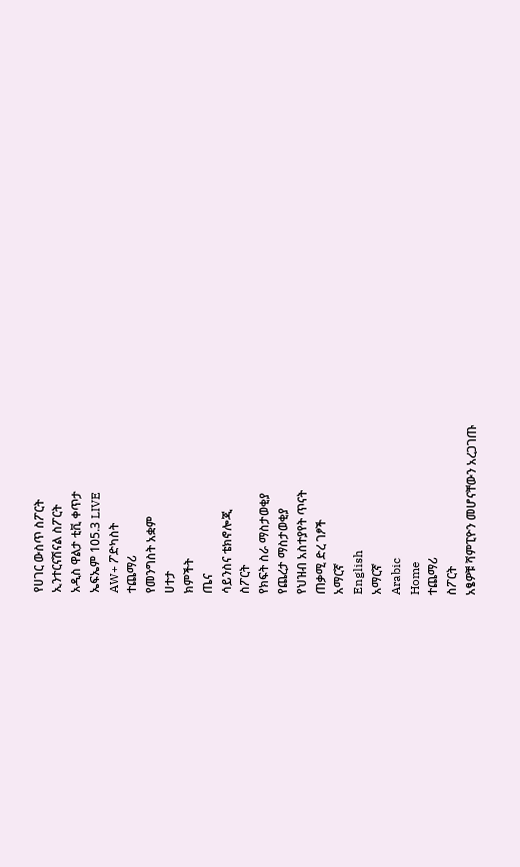የሀገር ውስጥ ስፖርት
ኢንተርናሽናል ስፖርት
አዲስ ዋልታ ቲቪ ቀጥታ
ኤፍኤም 105.3 LIVE
AW+ ፖድካስት
ተጨማሪ
የመንግስት አቋም
ሀተታ
ክምችት
ጤና
ሳይንስና ቴክኖሎጂ
ስፖርት
የክፍት ስራ ማስታወቂያ
የጨረታ ማስታወቂያ
የህዝብ አስተያየት ጥናት
ጠቃሚ ድረ ገፆች
አማርኛ
English
አማርኛ
Arabic
Home
ተጨማሪ
ስፖርት
አፄዎቹ ሻምፒዮን መሆናቸውን አረጋገጡ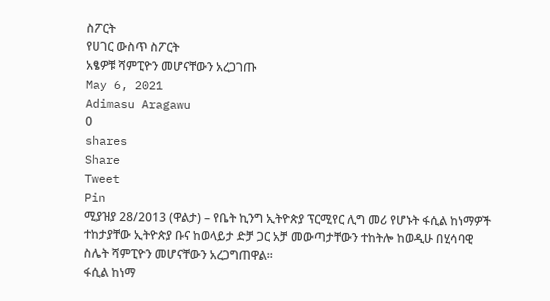ስፖርት
የሀገር ውስጥ ስፖርት
አፄዎቹ ሻምፒዮን መሆናቸውን አረጋገጡ
May 6, 2021
Adimasu Aragawu
0
shares
Share
Tweet
Pin
ሚያዝያ 28/2013 (ዋልታ) – የቤት ኪንግ ኢትዮጵያ ፕርሚየር ሊግ መሪ የሆኑት ፋሲል ከነማዎች ተከታያቸው ኢትዮጵያ ቡና ከወላይታ ድቻ ጋር አቻ መውጣታቸውን ተከትሎ ከወዲሁ በሂሳባዊ ስሌት ሻምፒዮን መሆናቸውን አረጋግጠዋል።
ፋሲል ከነማ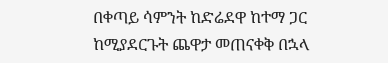በቀጣይ ሳምንት ከድሬደዋ ከተማ ጋር ከሚያደርጉት ጨዋታ መጠናቀቅ በኋላ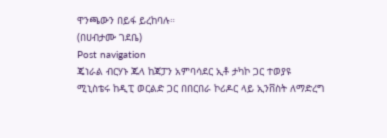ዋንጫውን በይፋ ይረከባሉ።
(በሀብታሙ ገደቤ)
Post navigation
ጄነራል ብርሃኑ ጁላ ከጃፓን አምባሳደር ኢቶ ታካኮ ጋር ተወያዩ
ሚኒስቴሩ ከዲፒ ወርልድ ጋር በበርበራ ኮሪዶር ላይ ኢንቨስት ለማድረግ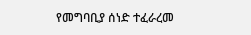የመግባቢያ ሰነድ ተፈራረመ